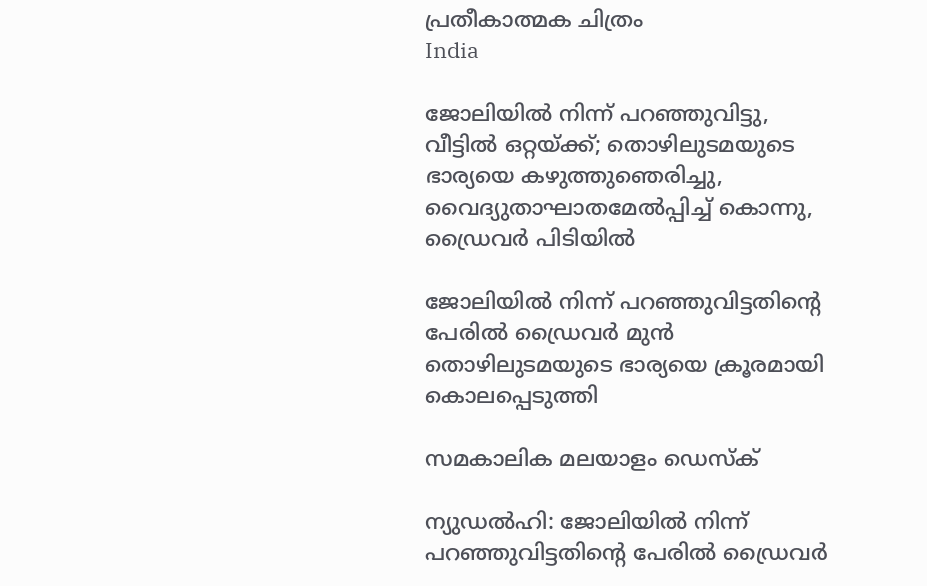പ്രതീകാത്മക ചിത്രം
India

ജോലിയില്‍ നിന്ന് പറഞ്ഞുവിട്ടു, വീട്ടില്‍ ഒറ്റയ്ക്ക്; തൊഴിലുടമയുടെ ഭാര്യയെ കഴുത്തുഞെരിച്ചു, വൈദ്യുതാഘാതമേല്‍പ്പിച്ച് കൊന്നു, ഡ്രൈവര്‍ പിടിയില്‍

ജോലിയില്‍ നിന്ന് പറഞ്ഞുവിട്ടതിന്റെ പേരില്‍ ഡ്രൈവര്‍ മുന്‍ തൊഴിലുടമയുടെ ഭാര്യയെ ക്രൂരമായി കൊലപ്പെടുത്തി

സമകാലിക മലയാളം ഡെസ്ക്

ന്യുഡല്‍ഹി: ജോലിയില്‍ നിന്ന് പറഞ്ഞുവിട്ടതിന്റെ പേരില്‍ ഡ്രൈവര്‍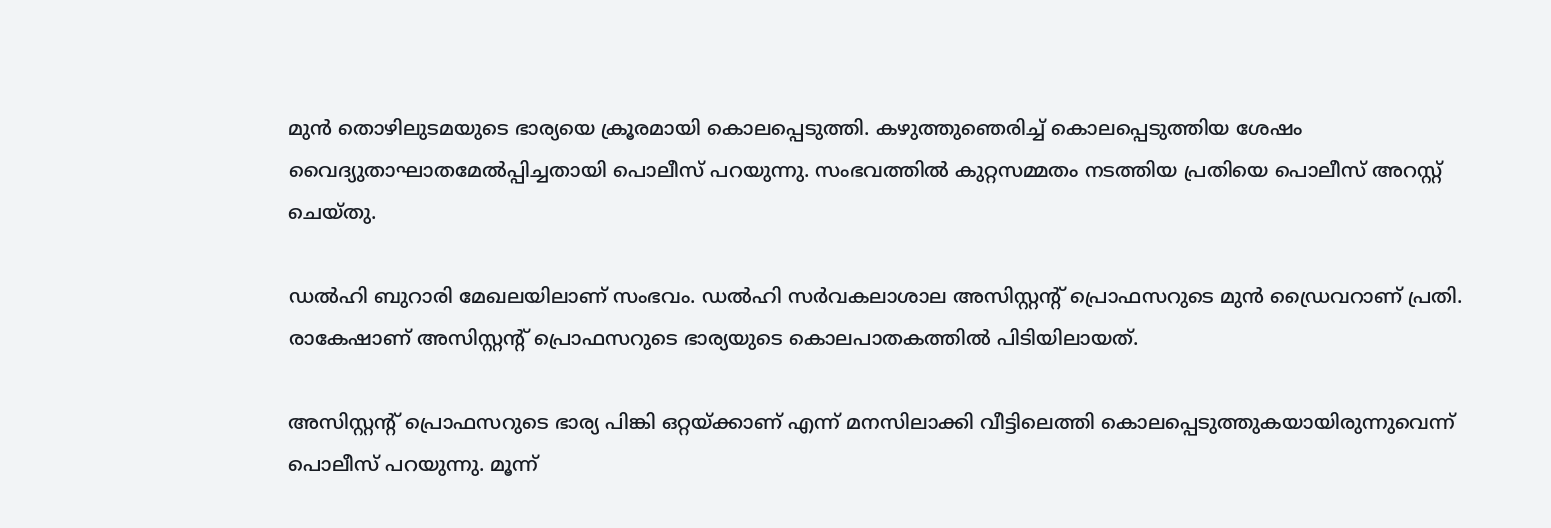മുന്‍ തൊഴിലുടമയുടെ ഭാര്യയെ ക്രൂരമായി കൊലപ്പെടുത്തി. കഴുത്തുഞെരിച്ച് കൊലപ്പെടുത്തിയ ശേഷം വൈദ്യുതാഘാതമേല്‍പ്പിച്ചതായി പൊലീസ് പറയുന്നു. സംഭവത്തില്‍ കുറ്റസമ്മതം നടത്തിയ പ്രതിയെ പൊലീസ് അറസ്റ്റ് ചെയ്തു.

ഡല്‍ഹി ബുറാരി മേഖലയിലാണ് സംഭവം. ഡല്‍ഹി സര്‍വകലാശാല അസിസ്റ്റന്റ് പ്രൊഫസറുടെ മുന്‍ ഡ്രൈവറാണ് പ്രതി. രാകേഷാണ് അസിസ്റ്റന്റ് പ്രൊഫസറുടെ ഭാര്യയുടെ കൊലപാതകത്തില്‍ പിടിയിലായത്.

അസിസ്റ്റന്റ് പ്രൊഫസറുടെ ഭാര്യ പിങ്കി ഒറ്റയ്ക്കാണ് എന്ന് മനസിലാക്കി വീട്ടിലെത്തി കൊലപ്പെടുത്തുകയായിരുന്നുവെന്ന് പൊലീസ് പറയുന്നു. മൂന്ന്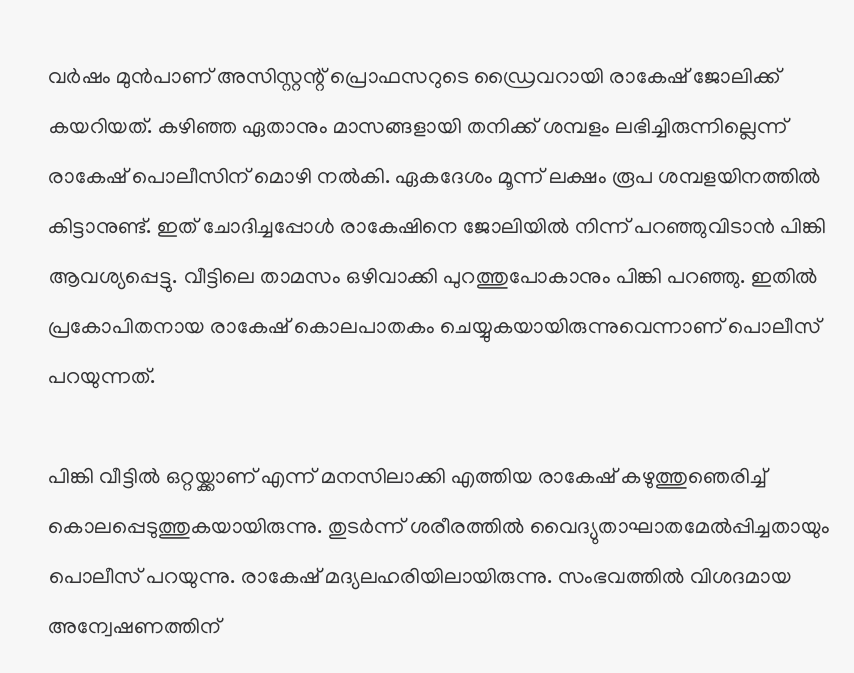വര്‍ഷം മുന്‍പാണ് അസിസ്റ്റന്റ് പ്രൊഫസറുടെ ഡ്രൈവറായി രാകേഷ് ജോലിക്ക് കയറിയത്. കഴിഞ്ഞ ഏതാനും മാസങ്ങളായി തനിക്ക് ശമ്പളം ലഭിച്ചിരുന്നില്ലെന്ന് രാകേഷ് പൊലീസിന് മൊഴി നല്‍കി. ഏകദേശം മൂന്ന് ലക്ഷം രൂപ ശമ്പളയിനത്തില്‍ കിട്ടാനുണ്ട്. ഇത് ചോദിച്ചപ്പോള്‍ രാകേഷിനെ ജോലിയില്‍ നിന്ന് പറഞ്ഞുവിടാന്‍ പിങ്കി ആവശ്യപ്പെട്ടു. വീട്ടിലെ താമസം ഒഴിവാക്കി പുറത്തുപോകാനും പിങ്കി പറഞ്ഞു. ഇതില്‍ പ്രകോപിതനായ രാകേഷ് കൊലപാതകം ചെയ്യുകയായിരുന്നുവെന്നാണ് പൊലീസ് പറയുന്നത്.

പിങ്കി വീട്ടില്‍ ഒറ്റയ്ക്കാണ് എന്ന് മനസിലാക്കി എത്തിയ രാകേഷ് കഴുത്തുഞെരിച്ച് കൊലപ്പെടുത്തുകയായിരുന്നു. തുടര്‍ന്ന് ശരീരത്തില്‍ വൈദ്യുതാഘാതമേല്‍പ്പിച്ചതായും പൊലീസ് പറയുന്നു. രാകേഷ് മദ്യലഹരിയിലായിരുന്നു. സംഭവത്തില്‍ വിശദമായ അന്വേഷണത്തിന്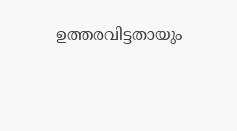ഉത്തരവിട്ടതായും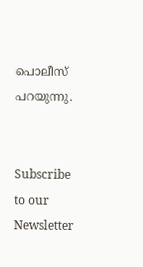പൊലീസ് പറയുന്നു.


Subscribe to our Newsletter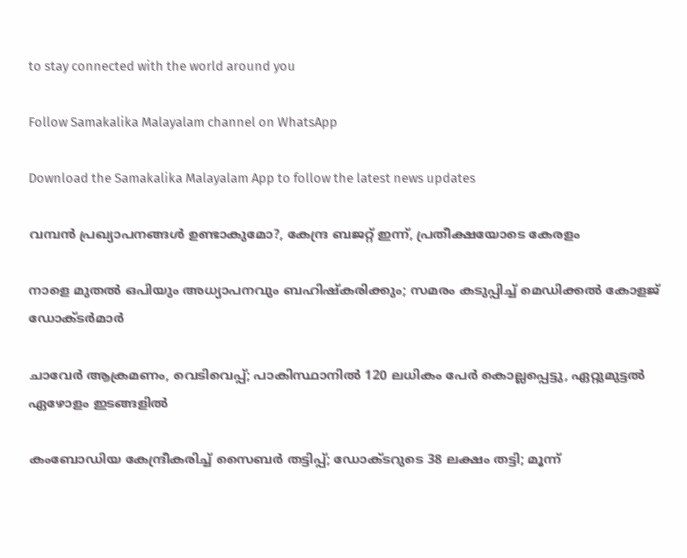to stay connected with the world around you

Follow Samakalika Malayalam channel on WhatsApp

Download the Samakalika Malayalam App to follow the latest news updates

വമ്പൻ പ്രഖ്യാപനങ്ങൾ ഉണ്ടാകുമോ?, കേന്ദ്ര ബജറ്റ് ഇന്ന്, പ്രതീക്ഷയോടെ കേരളം

നാളെ മുതൽ ഒപിയും അധ്യാപനവും ബഹിഷ്കരിക്കും; സമരം കടുപ്പിച്ച് മെഡിക്കൽ കോളജ് ഡോക്ടർമാർ

ചാവേര്‍ ആക്രമണം, വെടിവെപ്പ്; പാകിസ്ഥാനില്‍ 120 ലധികം പേര്‍ കൊല്ലപ്പെട്ടു, ഏറ്റുമുട്ടല്‍ ഏഴോളം ഇടങ്ങളില്‍

കംബോഡിയ കേന്ദ്രീകരിച്ച് സൈബർ തട്ടിപ്പ്; ഡോക്ടറുടെ 38 ലക്ഷം തട്ടി; മൂന്ന്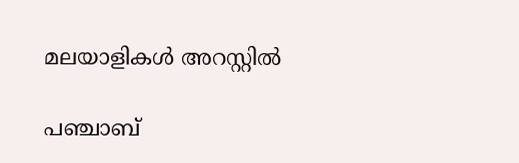മലയാളികൾ അറസ്റ്റിൽ

പഞ്ചാബ്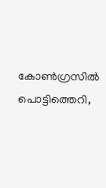കോണ്‍ഗ്രസില്‍ പൊട്ടിത്തെറി,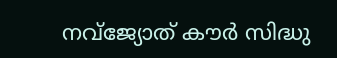നവ്ജ്യോത് കൗര്‍ സിദ്ധു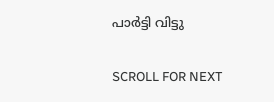പാര്‍ട്ടി വിട്ടു

SCROLL FOR NEXT